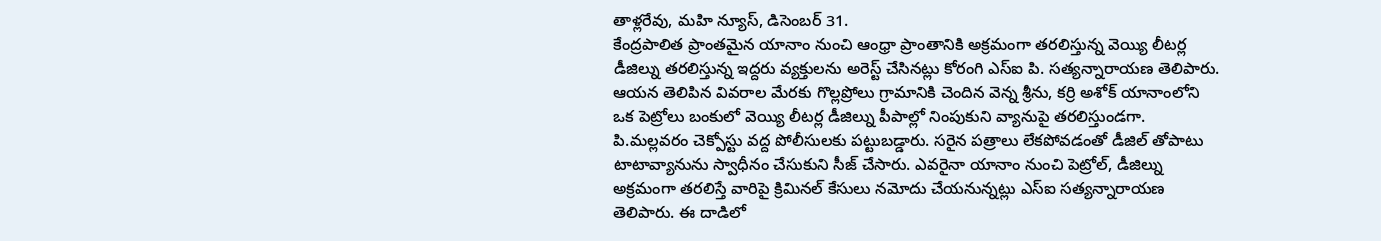తాళ్లరేవు, మహి న్యూస్, డిసెంబర్ 31.
కేంద్రపాలిత ప్రాంతమైన యానాం నుంచి ఆంధ్రా ప్రాంతానికి అక్రమంగా తరలిస్తున్న వెయ్యి లీటర్ల డీజిల్ను తరలిస్తున్న ఇద్దరు వ్యక్తులను అరెస్ట్ చేసినట్లు కోరంగి ఎస్ఐ పి. సత్యన్నారాయణ తెలిపారు. ఆయన తెలిపిన వివరాల మేరకు గొల్లప్రోలు గ్రామానికి చెందిన వెన్న శ్రీను, కర్రి అశోక్ యానాంలోని ఒక పెట్రోలు బంకులో వెయ్యి లీటర్ల డీజిల్ను పీపాల్లో నింపుకుని వ్యానుపై తరలిస్తుండగా. పి.మల్లవరం చెక్పోస్టు వద్ద పోలీసులకు పట్టుబడ్డారు. సరైన పత్రాలు లేకపోవడంతో డీజిల్ తోపాటు టాటావ్యానును స్వాధీనం చేసుకుని సీజ్ చేసారు. ఎవరైనా యానాం నుంచి పెట్రోల్, డీజిల్ను అక్రమంగా తరలిస్తే వారిపై క్రిమినల్ కేసులు నమోదు చేయనున్నట్లు ఎస్ఐ సత్యన్నారాయణ తెలిపారు. ఈ దాడిలో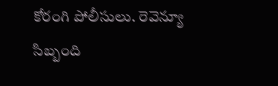కోరంగి పోలీసులు. రెవెన్యూ సిబ్బంది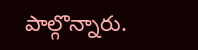పాల్గొన్నారు.